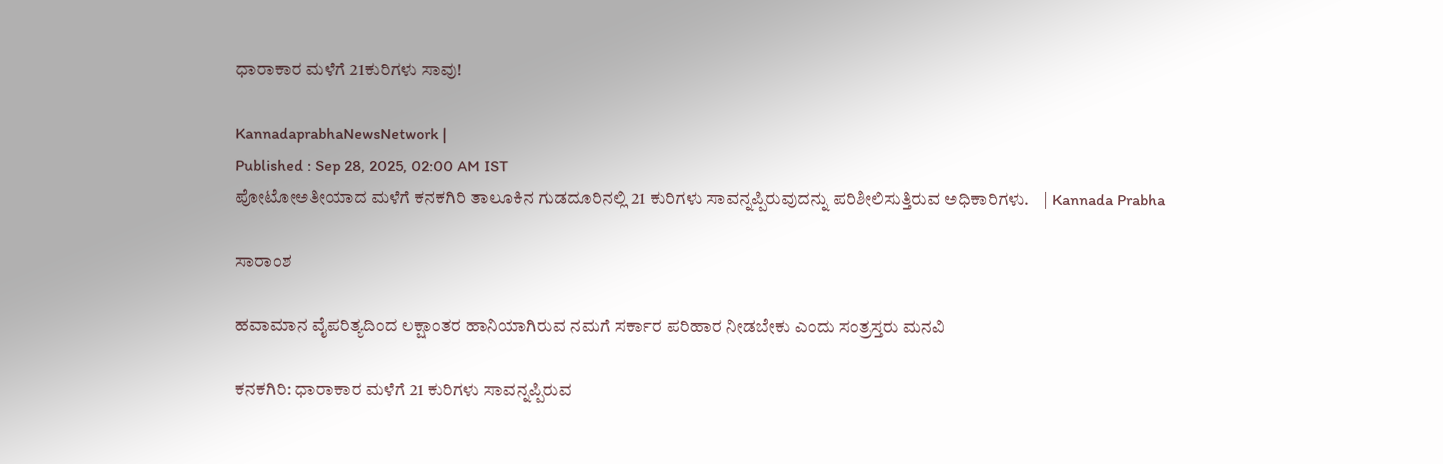ಧಾರಾಕಾರ ಮಳೆಗೆ 21ಕುರಿಗಳು ಸಾವು!

KannadaprabhaNewsNetwork |
Published : Sep 28, 2025, 02:00 AM IST
ಪೋಟೋಅತೀಯಾದ ಮಳೆಗೆ ಕನಕಗಿರಿ ತಾಲೂಕಿನ ಗುಡದೂರಿನಲ್ಲಿ 21 ಕುರಿಗಳು ಸಾವನ್ನಪ್ಪಿರುವುದನ್ನು ಪರಿಶೀಲಿಸುತ್ತಿರುವ ಅಧಿಕಾರಿಗಳು.    | Kannada Prabha

ಸಾರಾಂಶ

ಹವಾಮಾನ ವೈಪರಿತ್ಯದಿಂದ ಲಕ್ಷಾಂತರ ಹಾನಿಯಾಗಿರುವ ನಮಗೆ ಸರ್ಕಾರ ಪರಿಹಾರ ನೀಡಬೇಕು ಎಂದು ಸಂತ್ರಸ್ತರು ಮನವಿ

ಕನಕಗಿರಿ: ಧಾರಾಕಾರ ಮಳೆಗೆ 21 ಕುರಿಗಳು ಸಾವನ್ನಪ್ಪಿರುವ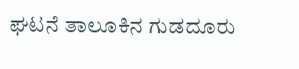ಘಟನೆ ತಾಲೂಕಿನ ಗುಡದೂರು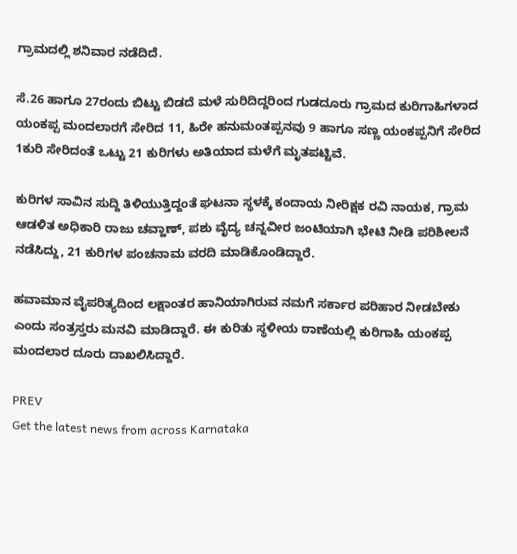ಗ್ರಾಮದಲ್ಲಿ ಶನಿವಾರ ನಡೆದಿದೆ.

ಸೆ.26 ಹಾಗೂ 27ರಂದು ಬಿಟ್ಟು ಬಿಡದೆ ಮಳೆ ಸುರಿದಿದ್ದರಿಂದ ಗುಡದೂರು ಗ್ರಾಮದ ಕುರಿಗಾಹಿಗಳಾದ ಯಂಕಪ್ಪ ಮಂದಲಾರಗೆ ಸೇರಿದ 11, ಹಿರೇ ಹನುಮಂತಪ್ಪನವು 9 ಹಾಗೂ ಸಣ್ಣ ಯಂಕಪ್ಪನಿಗೆ ಸೇರಿದ 1ಕುರಿ ಸೇರಿದಂತೆ ಒಟ್ಟು 21 ಕುರಿಗಳು ಅತಿಯಾದ ಮಳೆಗೆ ಮೃತಪಟ್ಟಿವೆ.

ಕುರಿಗಳ ಸಾವಿನ ಸುದ್ದಿ ತಿಳಿಯುತ್ತಿದ್ದಂತೆ ಘಟನಾ ಸ್ಥಳಕ್ಕೆ ಕಂದಾಯ ನೀರಿಕ್ಷಕ ರವಿ ನಾಯಕ, ಗ್ರಾಮ ಆಡಳಿತ ಅಧಿಕಾರಿ ರಾಜು ಚವ್ಹಾಣ್, ಪಶು ವೈದ್ಯ ಚನ್ನವೀರ ಜಂಟಿಯಾಗಿ ಭೇಟಿ ನೀಡಿ ಪರಿಶೀಲನೆ ನಡೆಸಿದ್ದು, 21 ಕುರಿಗಳ ಪಂಚನಾಮ ವರದಿ ಮಾಡಿಕೊಂಡಿದ್ದಾರೆ.

ಹವಾಮಾನ ವೈಪರಿತ್ಯದಿಂದ ಲಕ್ಷಾಂತರ ಹಾನಿಯಾಗಿರುವ ನಮಗೆ ಸರ್ಕಾರ ಪರಿಹಾರ ನೀಡಬೇಕು ಎಂದು ಸಂತ್ರಸ್ತರು ಮನವಿ ಮಾಡಿದ್ದಾರೆ. ಈ ಕುರಿತು ಸ್ಥಳೀಯ ಠಾಣೆಯಲ್ಲಿ ಕುರಿಗಾಹಿ ಯಂಕಪ್ಪ ಮಂದಲಾರ ದೂರು ದಾಖಲಿಸಿದ್ದಾರೆ.

PREV
Get the latest news from across Karnataka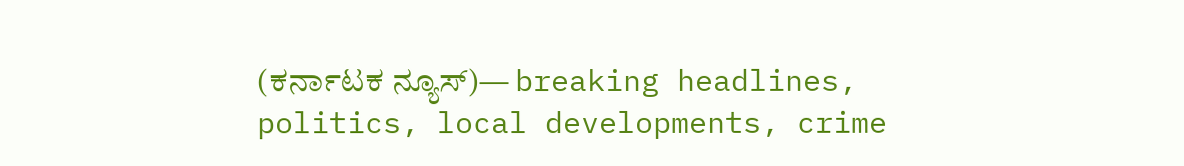(ಕರ್ನಾಟಕ ನ್ಯೂಸ್)— breaking headlines, politics, local developments, crime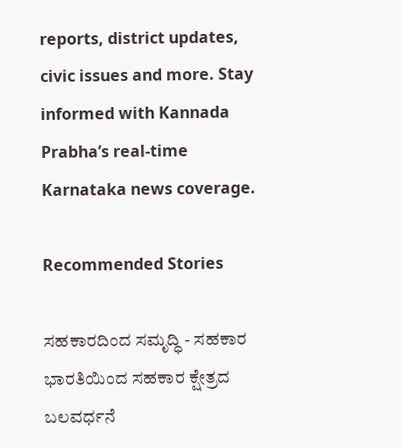reports, district updates, civic issues and more. Stay informed with Kannada Prabha’s real‑time Karnataka news coverage.

Recommended Stories

ಸಹಕಾರದಿಂದ ಸಮೃದ್ಧಿ - ಸಹಕಾರ ಭಾರತಿಯಿಂದ ಸಹಕಾರ ಕ್ಷೇತ್ರದ ಬಲವರ್ಧನೆ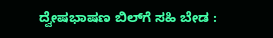ದ್ವೇಷಭಾಷಣ ಬಿಲ್‌ಗೆ ಸಹಿ ಬೇಡ :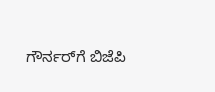ಗೌರ್ನರ್‌ಗೆ ಬಿಜೆಪಿ